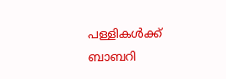പള്ളികള്‍ക്ക് ബാബറി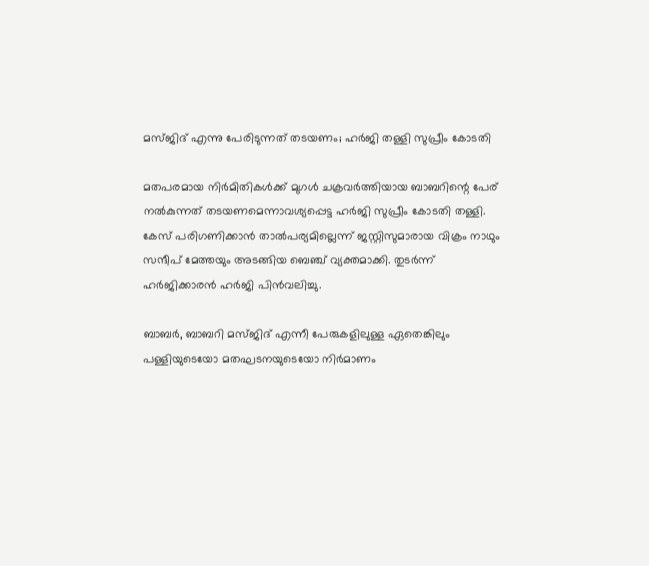മസ്ജിദ് എന്നു പേരിടുന്നത് തടയണം; ഹര്‍ജി തള്ളി സുപ്രീം കോടതി

മതപരമായ നിര്‍മിതികള്‍ക്ക് മുഗള്‍ ചക്രവര്‍ത്തിയായ ബാബറിന്റെ പേര് നല്‍കുന്നത് തടയണമെന്നാവശ്യപ്പെട്ട ഹര്‍ജി സുപ്രീം കോടതി തള്ളി. കേസ് പരിഗണിക്കാന്‍ താല്‍പര്യമില്ലെന്ന് ജസ്റ്റിസുമാരായ വിക്രം നാഥും സന്ദീപ് മേത്തയും അടങ്ങിയ ബെഞ്ച് വ്യക്തമാക്കി. തുടര്‍ന്ന് ഹര്‍ജിക്കാരന്‍ ഹര്‍ജി പിന്‍വലിച്ചു.

ബാബര്‍, ബാബറി മസ്ജിദ് എന്നീ പേരുകളിലുള്ള ഏതെങ്കിലും പള്ളിയുടെയോ മതഘടനയുടെയോ നിര്‍മാണം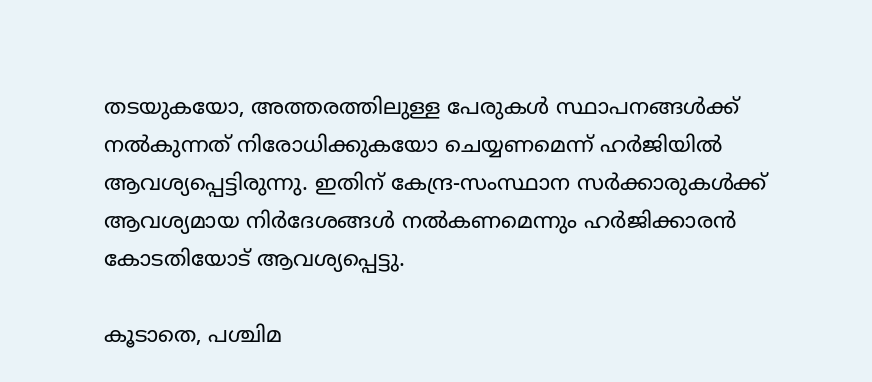തടയുകയോ, അത്തരത്തിലുള്ള പേരുകള്‍ സ്ഥാപനങ്ങള്‍ക്ക് നല്‍കുന്നത് നിരോധിക്കുകയോ ചെയ്യണമെന്ന് ഹര്‍ജിയില്‍ ആവശ്യപ്പെട്ടിരുന്നു. ഇതിന് കേന്ദ്ര-സംസ്ഥാന സര്‍ക്കാരുകള്‍ക്ക് ആവശ്യമായ നിര്‍ദേശങ്ങള്‍ നല്‍കണമെന്നും ഹര്‍ജിക്കാരന്‍ കോടതിയോട് ആവശ്യപ്പെട്ടു.

കൂടാതെ, പശ്ചിമ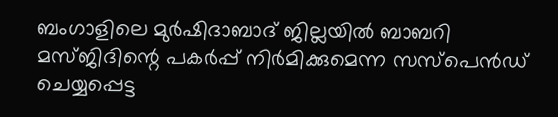ബംഗാളിലെ മുർഷിദാബാദ് ജില്ലയിൽ ബാബറി മസ്ജിദിന്റെ പകര്‍പ്പ് നിര്‍മിക്കുമെന്ന സസ്പെന്‍ഡ് ചെയ്യപ്പെട്ട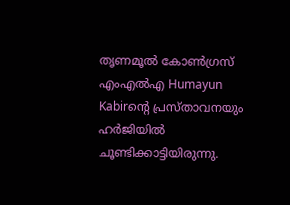തൃണമൂല്‍ കോണ്‍ഗ്രസ് എംഎല്‍എ Humayun Kabirന്റെ പ്രസ്താവനയും ഹര്‍ജിയില്‍ ചൂണ്ടിക്കാട്ടിയിരുന്നു.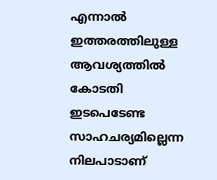എന്നാല്‍ ഇത്തരത്തിലുള്ള ആവശ്യത്തില്‍ കോടതി ഇടപെടേണ്ട സാഹചര്യമില്ലെന്ന നിലപാടാണ്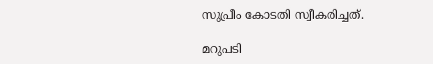സുപ്രീം കോടതി സ്വീകരിച്ചത്.

മറുപടി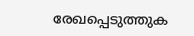രേഖപ്പെടുത്തുക